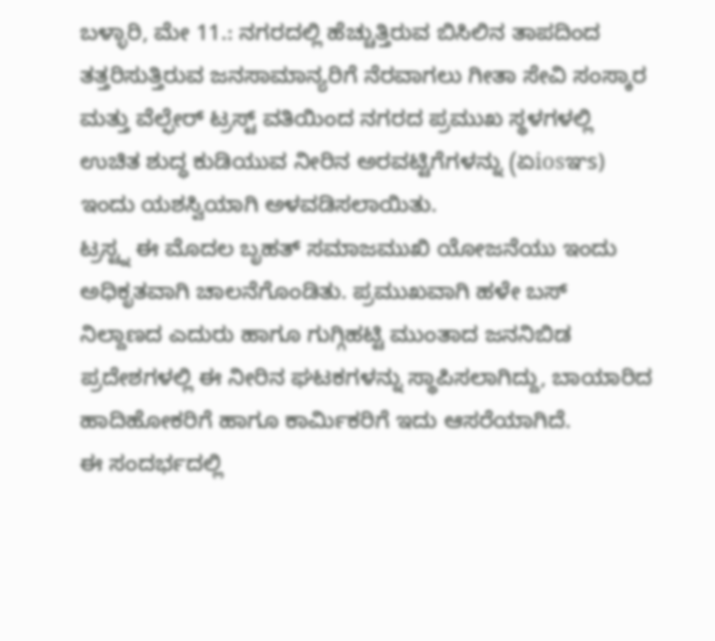ಬಳ್ಳಾರಿ, ಮೇ 11.: ನಗರದಲ್ಲಿ ಹೆಚ್ಚುತ್ತಿರುವ ಬಿಸಿಲಿನ ತಾಪದಿಂದ ತತ್ತರಿಸುತ್ತಿರುವ ಜನಸಾಮಾನ್ಯರಿಗೆ ನೆರವಾಗಲು ಗೀತಾ ಸೇವಿ ಸಂಸ್ಕಾರ ಮತ್ತು ವೆಲ್ಫೇರ್ ಟ್ರಸ್ಟ್ ವತಿಯಿಂದ ನಗರದ ಪ್ರಮುಖ ಸ್ಥಳಗಳಲ್ಲಿ ಉಚಿತ ಶುದ್ಧ ಕುಡಿಯುವ ನೀರಿನ ಅರವಟ್ಟಿಗೆಗಳನ್ನು (ಏiosಞs) ಇಂದು ಯಶಸ್ವಿಯಾಗಿ ಅಳವಡಿಸಲಾಯಿತು.
ಟ್ರಸ್ಟ್ನ ಈ ಮೊದಲ ಬೃಹತ್ ಸಮಾಜಮುಖಿ ಯೋಜನೆಯು ಇಂದು ಅಧಿಕೃತವಾಗಿ ಚಾಲನೆಗೊಂಡಿತು. ಪ್ರಮುಖವಾಗಿ ಹಳೇ ಬಸ್ ನಿಲ್ದಾಣದ ಎದುರು ಹಾಗೂ ಗುಗ್ಗಿಹಟ್ಟಿ ಮುಂತಾದ ಜನನಿಬಿಡ ಪ್ರದೇಶಗಳಲ್ಲಿ ಈ ನೀರಿನ ಘಟಕಗಳನ್ನು ಸ್ಥಾಪಿಸಲಾಗಿದ್ದು, ಬಾಯಾರಿದ ಹಾದಿಹೋಕರಿಗೆ ಹಾಗೂ ಕಾರ್ಮಿಕರಿಗೆ ಇದು ಆಸರೆಯಾಗಿದೆ.
ಈ ಸಂದರ್ಭದಲ್ಲಿ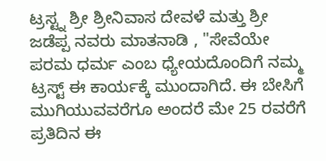ಟ್ರಸ್ಟ್ನ ಶ್ರೀ ಶ್ರೀನಿವಾಸ ದೇವಳೆ ಮತ್ತು ಶ್ರೀ ಜಡೆಪ್ಪ ನವರು ಮಾತನಾಡಿ , "ಸೇವೆಯೇ ಪರಮ ಧರ್ಮ ಎಂಬ ಧ್ಯೇಯದೊಂದಿಗೆ ನಮ್ಮ ಟ್ರಸ್ಟ್ ಈ ಕಾರ್ಯಕ್ಕೆ ಮುಂದಾಗಿದೆ. ಈ ಬೇಸಿಗೆ ಮುಗಿಯುವವರೆಗೂ ಅಂದರೆ ಮೇ 25 ರವರೆಗೆ ಪ್ರತಿದಿನ ಈ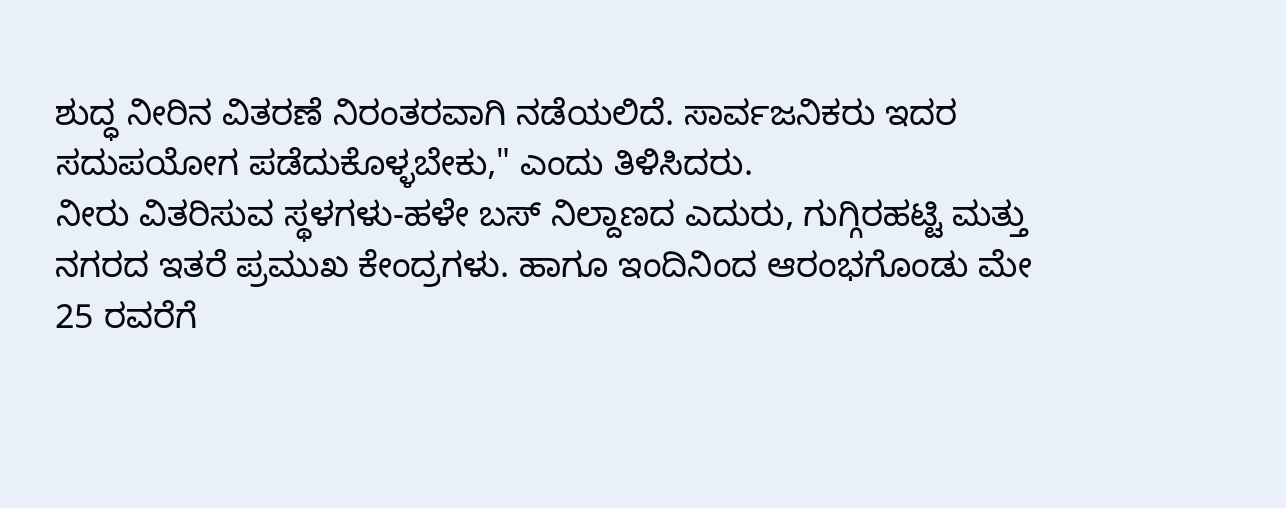ಶುದ್ಧ ನೀರಿನ ವಿತರಣೆ ನಿರಂತರವಾಗಿ ನಡೆಯಲಿದೆ. ಸಾರ್ವಜನಿಕರು ಇದರ ಸದುಪಯೋಗ ಪಡೆದುಕೊಳ್ಳಬೇಕು," ಎಂದು ತಿಳಿಸಿದರು.
ನೀರು ವಿತರಿಸುವ ಸ್ಥಳಗಳು-ಹಳೇ ಬಸ್ ನಿಲ್ದಾಣದ ಎದುರು, ಗುಗ್ಗಿರಹಟ್ಟಿ ಮತ್ತು ನಗರದ ಇತರೆ ಪ್ರಮುಖ ಕೇಂದ್ರಗಳು. ಹಾಗೂ ಇಂದಿನಿಂದ ಆರಂಭಗೊಂಡು ಮೇ 25 ರವರೆಗೆ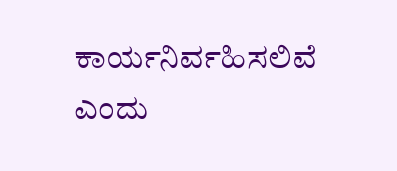ಕಾರ್ಯನಿರ್ವಹಿಸಲಿವೆ ಎಂದು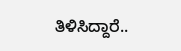ತಿಳಿಸಿದ್ದಾರೆ..